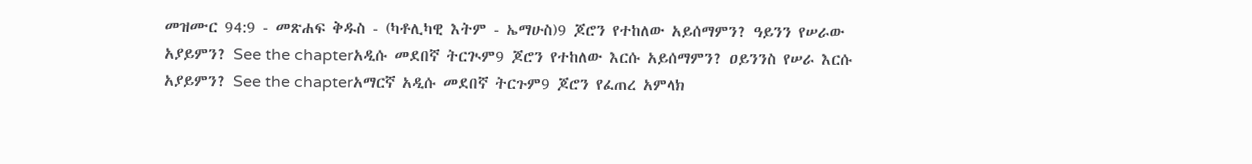መዝሙር 94:9 - መጽሐፍ ቅዱስ - (ካቶሊካዊ እትም - ኤማሁስ)9 ጆሮን የተከለው አይሰማምን? ዓይንን የሠራው አያይምን? See the chapterአዲሱ መደበኛ ትርጒም9 ጆሮን የተከለው እርሱ አይሰማምን? ዐይንንስ የሠራ እርሱ አያይምን? See the chapterአማርኛ አዲሱ መደበኛ ትርጉም9 ጆሮን የፈጠረ አምላክ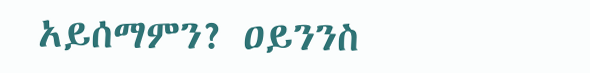አይሰማምን? ዐይንንስ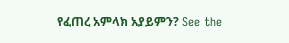የፈጠረ አምላክ አያይምን? See the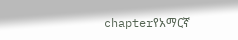chapterየአማርኛ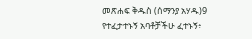መጽሐፍ ቅዱስ (ሰማንያ አሃዱ)9 የተፈታተኑኝ አባቶቻችሁ ፈተኑኝ፥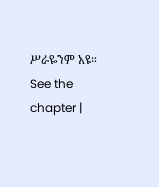ሥራዬንም አዩ። See the chapter |